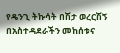የዴንጊ ትኩሳት በሽታ ወረርሽኝ በአስተዳደራችን መከሰቱና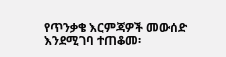የጥንቃቄ እርምጃዎች መውሰድ እንደሚገባ ተጠቆመ፡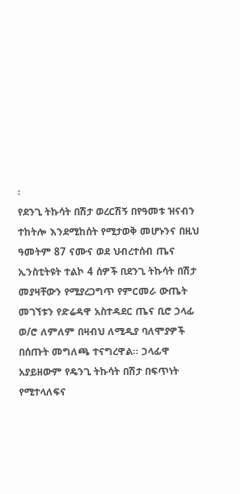፡
የደንጊ ትኩሳት በሽታ ወረርሽኝ በየዓመቱ ዝናብን ተከትሎ እንደሚከሰት የሚታወቅ መሆኑንና በዚህ ዓመትም 87 ናሙና ወደ ህብረተሰብ ጤና ኢንስቲትዩት ተልኮ 4 ሰዎች በደንጊ ትኩሳት በሽታ መያዛቸውን የሚያረጋግጥ የምርመራ ውጤት መገኘቱን የድሬዳዋ አስተዳደር ጤና ቢሮ ኃላፊ ወ/ሮ ለምለም በዛብህ ለሚዲያ ባለሞያዎች በሰጡት መግለጫ ተናግረዋል፡፡ ኃላፊዋ አያይዘውም የዴንጊ ትኩሳት በሽታ በፍጥነት የሚተላለፍና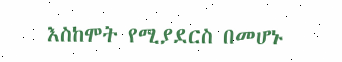እስከሞት የሚያደርስ በመሆኑ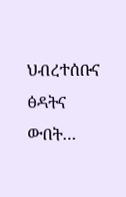ህብረተሰቡና ፅዳትና ውበት…